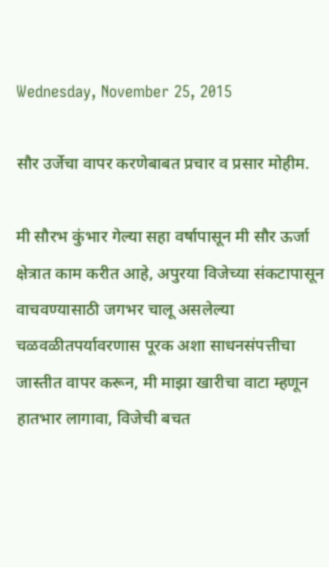Wednesday, November 25, 2015

सौर उर्जेचा वापर करणेबाबत प्रचार व प्रसार मोहीम.

मी सौरभ कुंभार गेल्या सहा वर्षापासून मी सौर ऊर्जा क्षेत्रात काम करीत आहे, अपुरया विजेच्या संकटापासून वाचवण्यासाठी जगभर चालू असलेल्या चळवळीतपर्यावरणास पूरक अशा साधनसंपत्तीचा जास्तीत वापर करून, मी माझा खारीचा वाटा म्हणून हातभार लागावा, विजेची बचत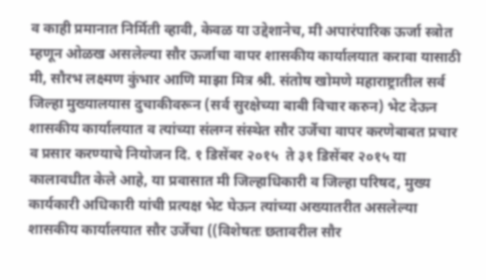व काही प्रमानात निर्मिती व्हावी, केवळ या उद्देशानेच, मी अपारंपारिक ऊर्जा स्त्रोत म्हणून ओळख असलेल्या सौर ऊर्जाचा वापर शासकीय कार्यालयात करावा यासाठी मी, सौरभ लक्ष्मण कुंभार आणि माझा मित्र श्री. संतोष खोमणे महाराष्ट्रातील सर्व जिल्हा मुख्यालयास दुचाकीवरून (सर्व सुरक्षेच्या बाबी विचार करुन) भेट देऊन शासकीय कार्यालयात व त्यांच्या संलग्न संस्थेत सौर उर्जेचा वापर करणेबाबत प्रचार व प्रसार करण्याचे नियोजन दि. १ डिसेंबर २०१५  ते ३१ डिसेंबर २०१५ या कालावधीत केले आहे, या प्रवासात मी जिल्हाधिकारी व जिल्हा परिषद, मुख्य कार्यकारी अधिकारी यांची प्रत्यक्ष भेट घेऊन त्यांच्या अख्यातरीत असलेल्या शासकीय कार्यालयात सौर उर्जेचा ((विशेषतः छतावरील सौर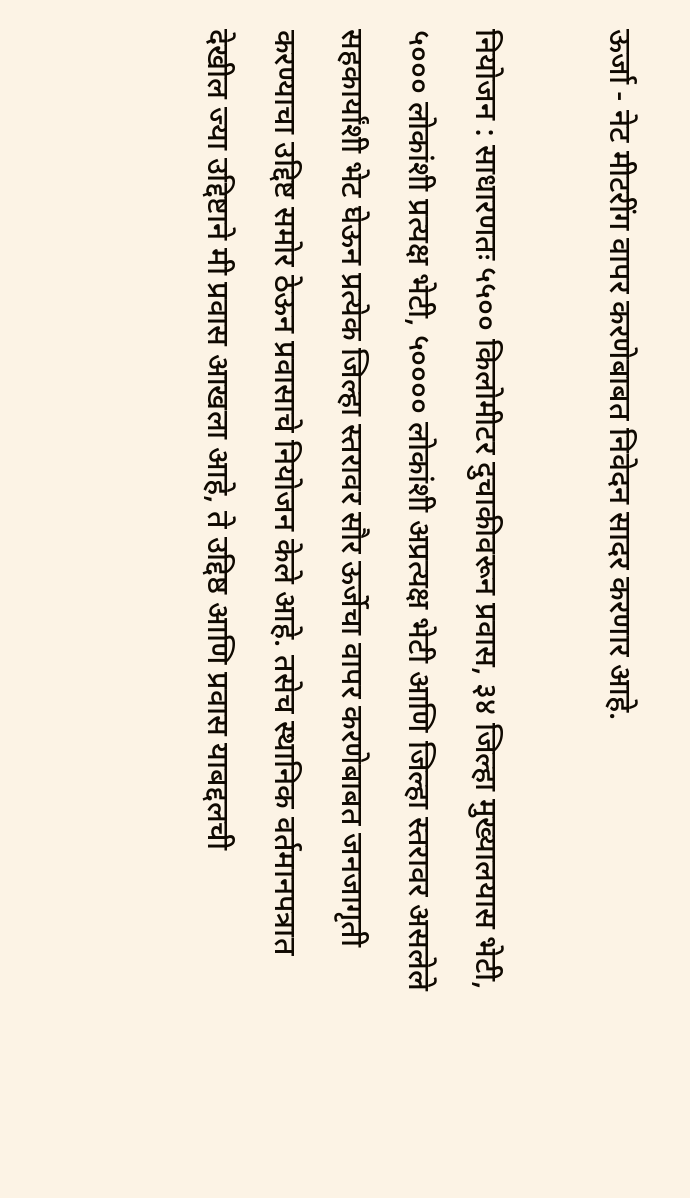ऊर्जा - नेट मीटरींग वापर करणेबाबत निवेदन सादर करणार आहे.

नियोजन : साधारणतः ५५०० किलोमीटर दुचाकीवरून प्रवास, ३४ जिल्हा मुख्यालयास भेटी, ५००० लोकांशी प्रत्यक्ष भेटी, ५०००० लोकांशी अप्रत्यक्ष भेटी आणि जिल्हा स्तरावर असलेले सहकार्यांशी भेट घेऊन प्रत्येक जिल्हा स्तरावर सौर ऊर्जेचा वापर करणेबाबत जनजागृती करण्याचा उद्दिष्ट समोर ठेऊन प्रवासाचे नियोजन केले आहे. तसेच स्थानिक वर्तमानपत्रात देखील ज्या उद्दिष्टाने मी प्रवास आखला आहे, ते उद्दिष्ठ आणि प्रवास याबद्दलची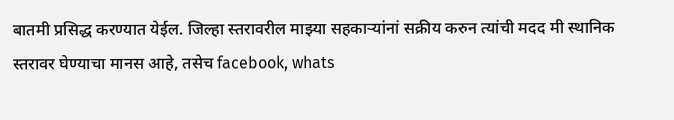बातमी प्रसिद्ध करण्यात येईल. जिल्हा स्तरावरील माझ्या सहकाऱ्यांनां सक्रीय करुन त्यांची मदद मी स्थानिक स्तरावर घेण्याचा मानस आहे, तसेच facebook, whats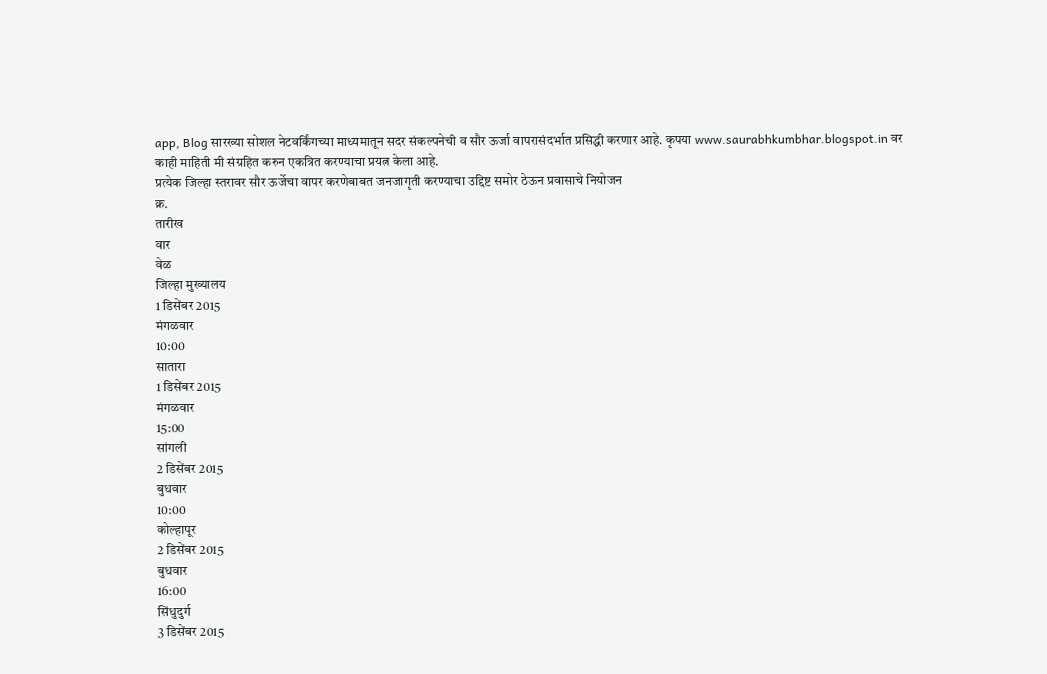app, Blog सारख्या सोशल नेटवर्किंगच्या माध्यमातून सदर संकल्पनेची व सौर ऊर्जा वापरासंदर्भात प्रसिद्धी करणार आहे. कृपया www.saurabhkumbhar.blogspot.in वर काही माहिती मी संग्रहित करुन एकत्रित करण्याचा प्रयत्न केला आहे.
प्रत्येक जिल्हा स्तरावर सौर ऊर्जेचा वापर करणेबाबत जनजागृती करण्याचा उद्दिष्ट समोर ठेऊन प्रवासाचे नियोजन
क्र.
तारीख
वार
वेळ
जिल्हा मुख्यालय
1 डिसेंबर 2015
मंगळवार
10:00
सातारा
1 डिसेंबर 2015
मंगळवार
15:00
सांगली
2 डिसेंबर 2015
बुधवार
10:00
कोल्हापूर
2 डिसेंबर 2015
बुधवार
16:00
सिंधुदुर्ग
3 डिसेंबर 2015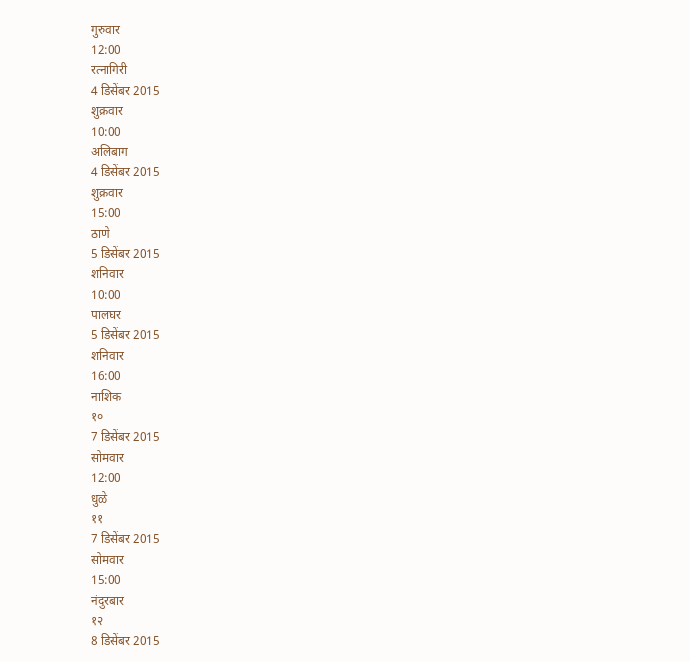गुरुवार
12:00
रत्नागिरी
4 डिसेंबर 2015
शुक्रवार
10:00
अलिबाग
4 डिसेंबर 2015
शुक्रवार
15:00
ठाणे
5 डिसेंबर 2015
शनिवार
10:00
पालघर
5 डिसेंबर 2015
शनिवार
16:00
नाशिक
१०
7 डिसेंबर 2015
सोमवार
12:00
धुळे
११
7 डिसेंबर 2015
सोमवार
15:00
नंदुरबार
१२
8 डिसेंबर 2015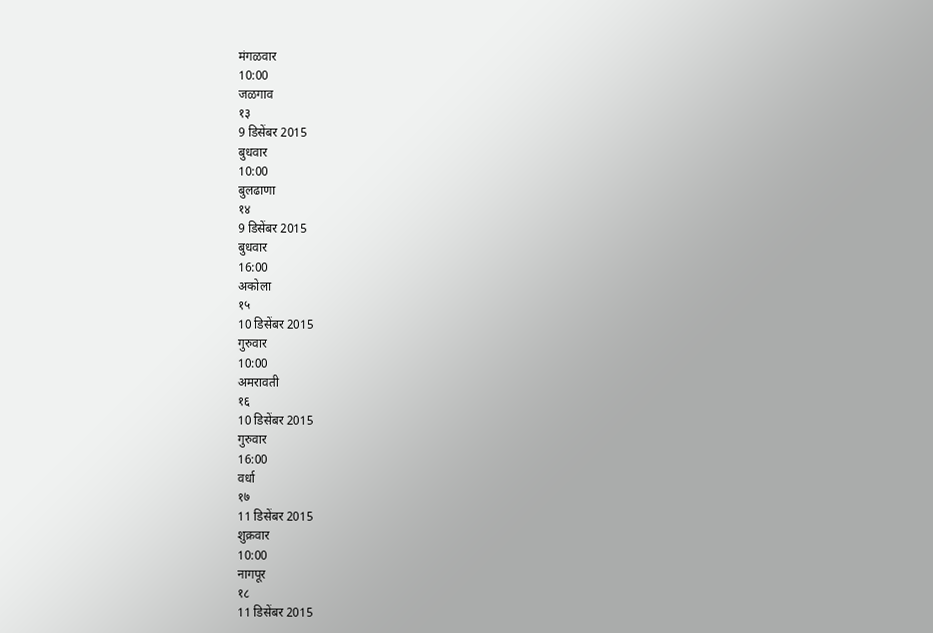मंगळवार
10:00
जळगाव
१३
9 डिसेंबर 2015
बुधवार
10:00
बुलढाणा
१४
9 डिसेंबर 2015
बुधवार
16:00
अकोला
१५
10 डिसेंबर 2015
गुरुवार
10:00
अमरावती
१६
10 डिसेंबर 2015
गुरुवार
16:00
वर्धा
१७
11 डिसेंबर 2015
शुक्रवार
10:00
नागपूर
१८
11 डिसेंबर 2015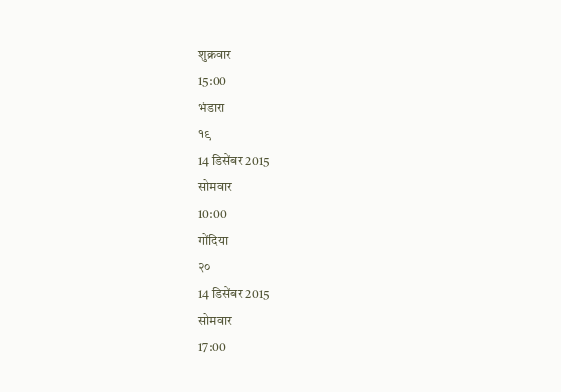शुक्रवार
15:00
भंडारा
१९
14 डिसेंबर 2015
सोमवार
10:00
गोंदिया
२०
14 डिसेंबर 2015
सोमवार
17:00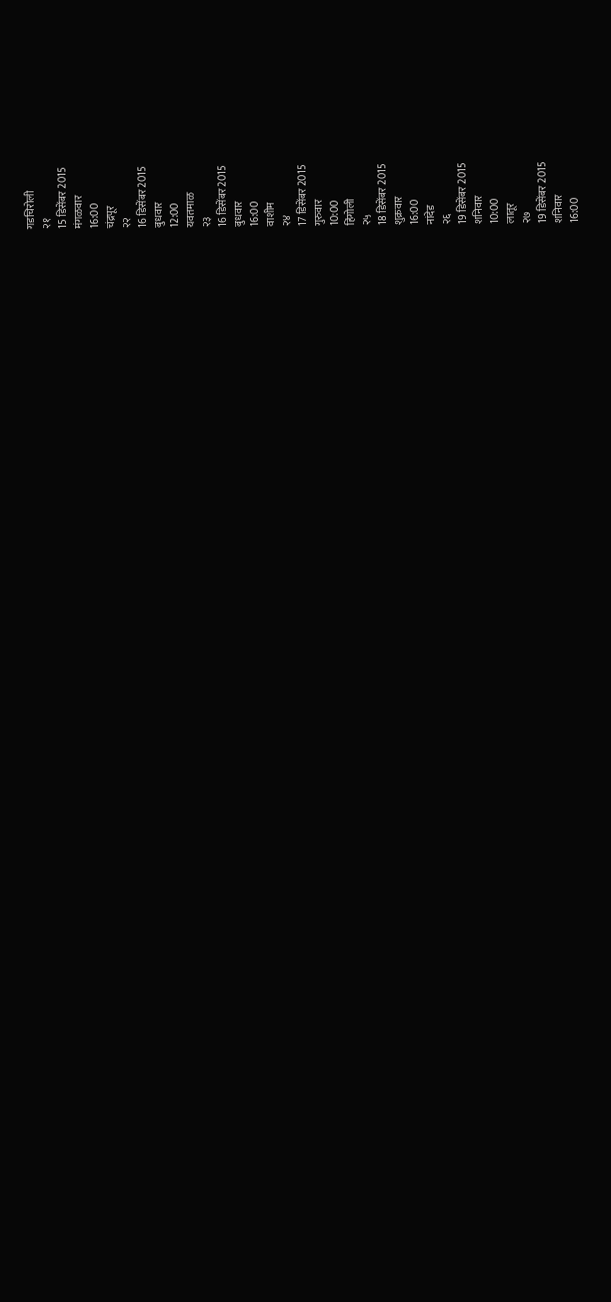गडचिरोली
२१
15 डिसेंबर 2015
मंगळवार
16:00
चंद्रपूर
२२
16 डिसेंबर 2015
बुधवार
12:00
यवतमाळ
२३
16 डिसेंबर 2015
बुधवार
16:00
वाशीम
२४
17 डिसेंबर 2015
गुरुवार
10:00
हिंगोली
२५
18 डिसेंबर 2015
शुक्रवार
16:00
नांदेड
२६
19 डिसेंबर 2015
शनिवार
10:00
लातूर
२७
19 डिसेंबर 2015
शनिवार
16:00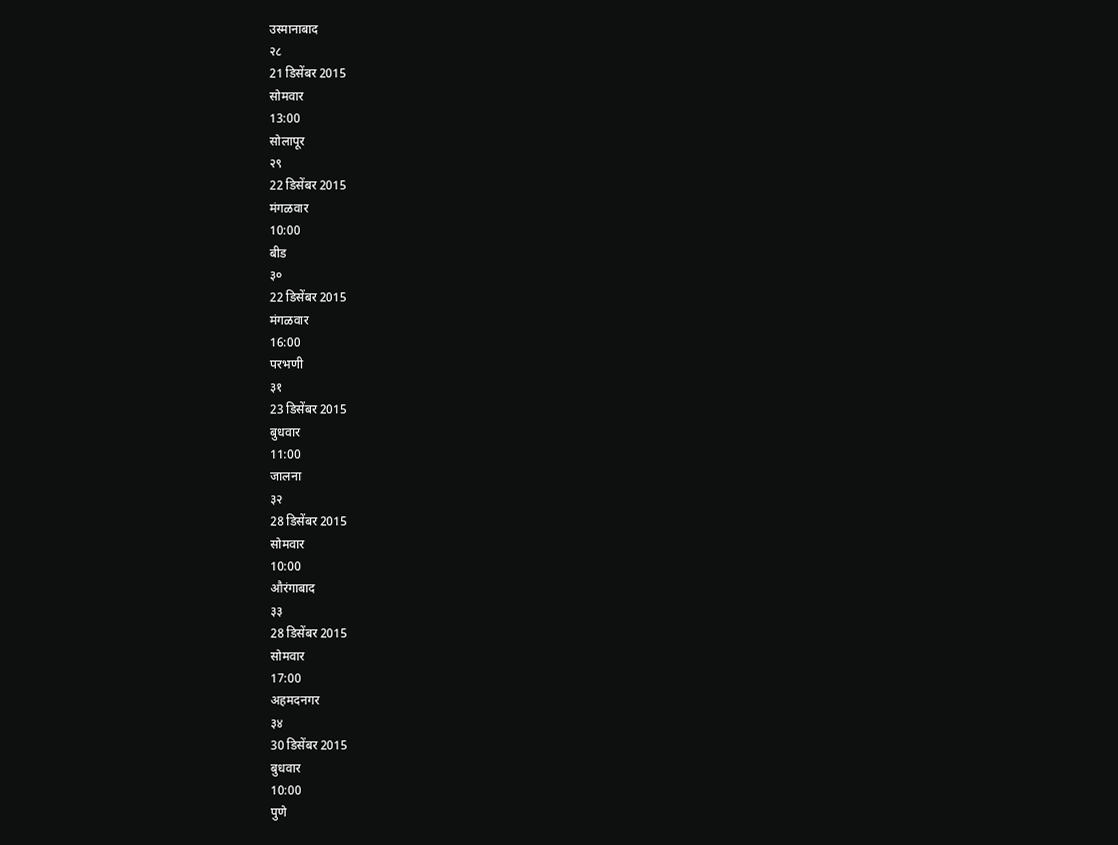उस्मानाबाद
२८
21 डिसेंबर 2015
सोमवार
13:00
सोलापूर
२९
22 डिसेंबर 2015
मंगळवार
10:00
बीड
३०
22 डिसेंबर 2015
मंगळवार
16:00
परभणी
३१
23 डिसेंबर 2015
बुधवार
11:00
जालना
३२
28 डिसेंबर 2015
सोमवार
10:00
औरंगाबाद
३३
28 डिसेंबर 2015
सोमवार
17:00
अहमदनगर
३४
30 डिसेंबर 2015
बुधवार
10:00
पुणे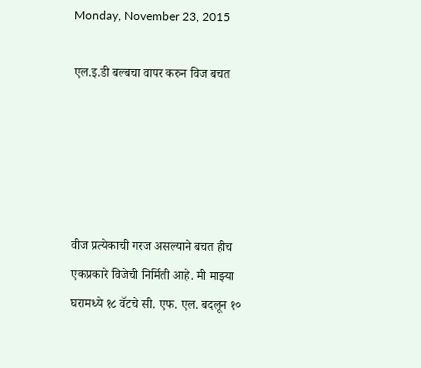Monday, November 23, 2015

एल.इ.डी बल्बचा वापर करुन विज बचत





वीज प्रत्येकाची गरज असल्याने बचत हीच एकप्रकारे विजेची निर्मिती आहे. मी माझ्या घरामध्ये १८ वॅटचे सी. एफ. एल. बदलून १०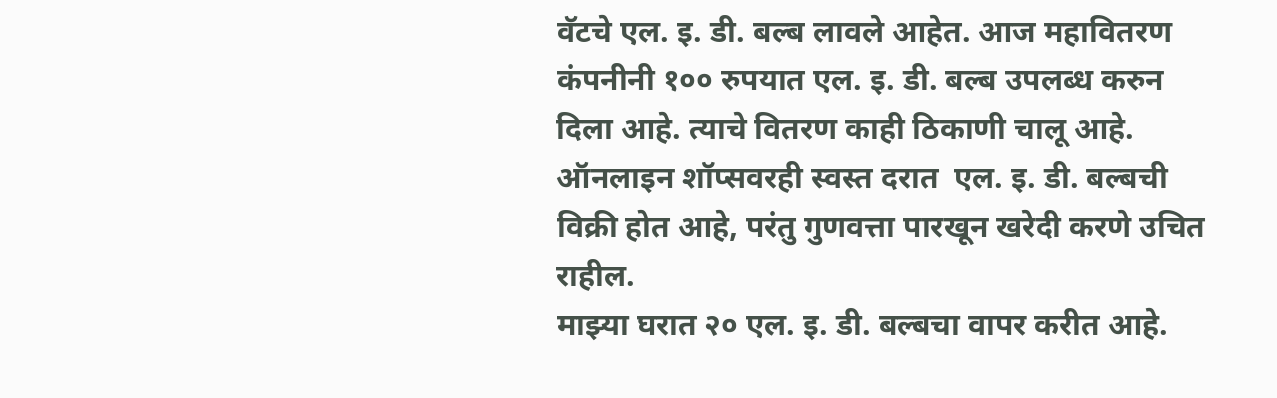वॅटचे एल. इ. डी. बल्ब लावले आहेत. आज महावितरण कंपनीनी १०० रुपयात एल. इ. डी. बल्ब उपलब्ध करुन दिला आहे. त्याचे वितरण काही ठिकाणी चालू आहे. ऑनलाइन शॉप्सवरही स्वस्त दरात  एल. इ. डी. बल्बची विक्री होत आहे, परंतु गुणवत्ता पारखून खरेदी करणे उचित राहील.
माझ्या घरात २० एल. इ. डी. बल्बचा वापर करीत आहे.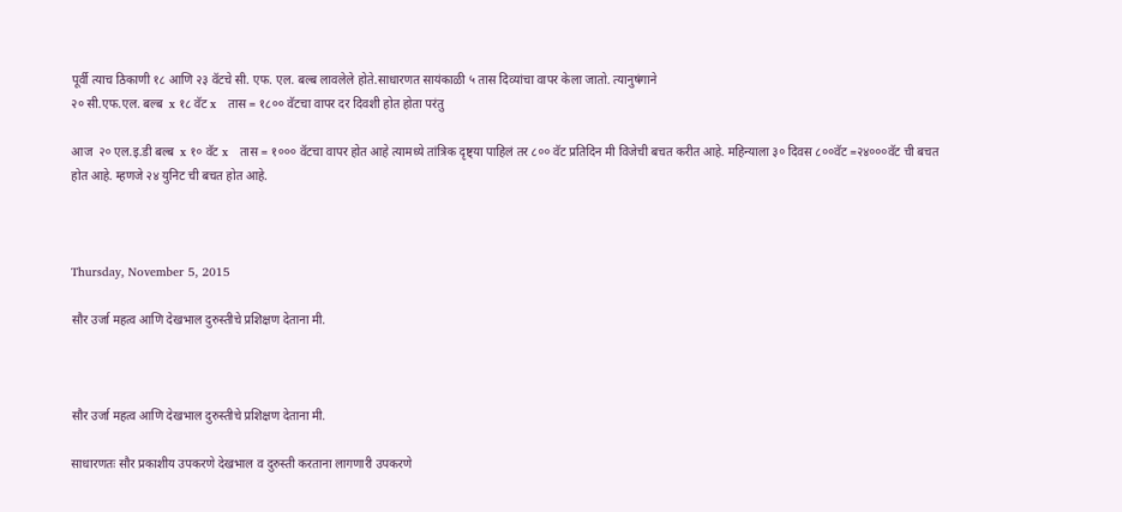पूर्वी त्याच ठिकाणी १८ आणि २३ वॅटचे सी. एफ. एल. बल्ब लावलेले होते.साधारणत सायंकाळी ५ तास दिव्यांचा वापर केला जातो. त्यानुषंगाने
२० सी.एफ.एल. बल्ब  x १८ वॅट x   तास = १८०० वॅटचा वापर दर दिवशी होत होता परंतु

आज  २० एल.इ.डी बल्ब  x १० वॅट x   तास = १००० वॅटचा वापर होत आहे त्यामध्ये तांत्रिक दृष्ट्या पाहिलं तर ८०० वॅट प्रतिदिन मी विजेची बचत करीत आहे. महिन्याला ३० दिवस ८००वॅट =२४०००वॅट ची बचत होत आहे. म्हणजे २४ युनिट ची बचत होत आहे.



Thursday, November 5, 2015

सौर उर्जा महत्व आणि देखभाल दुरुस्तीचे प्रशिक्षण देताना मी.



सौर उर्जा महत्व आणि देखभाल दुरुस्तीचे प्रशिक्षण देताना मी.

साधारणतः सौर प्रकाशीय उपकरणे देखभाल व दुरुस्ती करताना लागणारी उपकरणे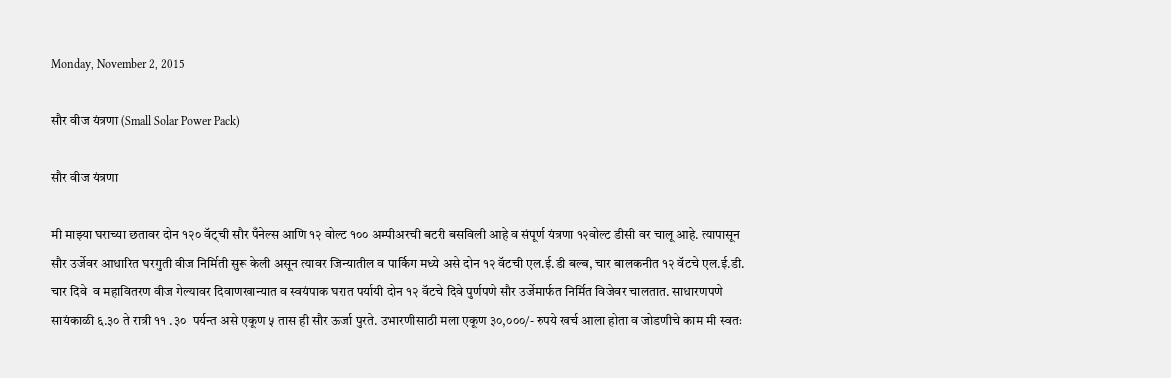Monday, November 2, 2015

सौर वीज यंत्रणा (Small Solar Power Pack)

सौर वीज यंत्रणा

मी माझ्या घराच्या छतावर दोन १२० वॅट्ची सौर पँनेल्स आणि १२ वोल्ट १०० अम्पीअरची बटरी बसविली आहे व संपूर्ण यंत्रणा १२वोल्ट डीसी वर चालू आहे. त्यापासून सौर उर्जेवर आधारित घरगुती वीज निर्मिती सुरू केली असून त्यावर जिन्यातील व पार्किग मध्ये असे दोन १२ वॅटची एल.ई.डी बल्ब, चार बालकनीत १२ वॅटचे एल.ई.डी. चार दिवे  व महावितरण वीज गेल्यावर दिवाणखान्यात व स्वयंपाक घरात पर्यायी दोन १२ वॅटचे दिवे पुर्णपणे सौर उर्जेमार्फत निर्मित विजेवर चालतात. साधारणपणे सायंकाळी ६.३० ते रात्री ११ .३०  पर्यन्त असे एकूण ५ तास ही सौर ऊर्जा पुरते. उभारणीसाठी मला एकूण ३०,०००/- रुपये खर्च आला होता व जोडणीचे काम मी स्वतः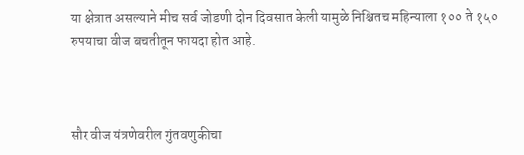या क्षेत्रात असल्याने मीच सर्व जोडणी दोन दिवसात केली यामुळे निश्चितच महिन्याला १०० ते १५० रुपयाचा वीज बचतीतून फायदा होत आहे.



सौर वीज यंत्रणेवरील गुंतवणुकीचा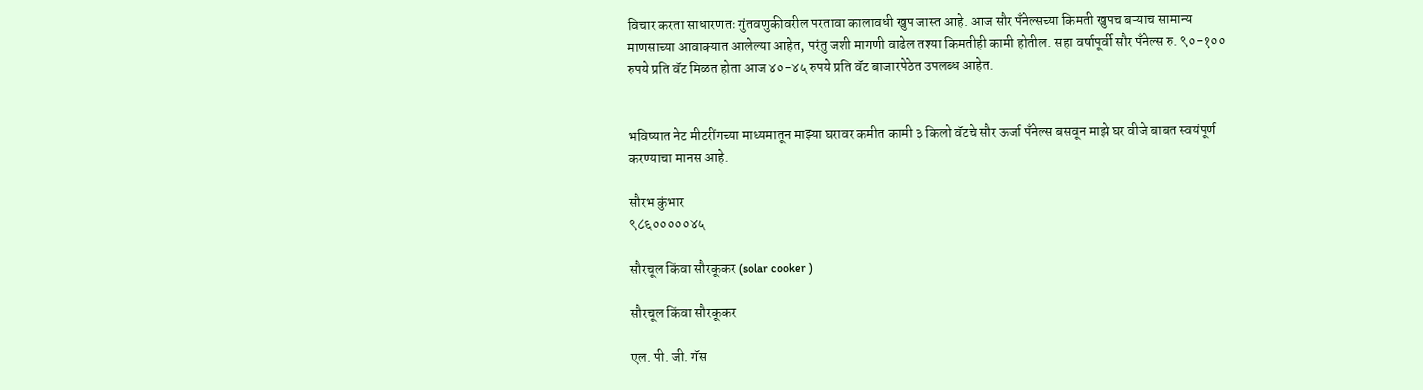विचार करता साधारणतः गुंतवणुकीवरील परतावा कालावधी खुप जास्त आहे. आज सौर पँनेल्सच्या किमती खुपच बऱ्याच सामान्य माणसाच्या आवाक्यात आलेल्या आहेत, परंतु जशी मागणी वाढेल तश्या किमतीही कामी होतील. सहा वर्षापूर्वी सौर पँनेल्स रु. ९०-१०० रुपये प्रति वॅट मिळत होता आज ४०-४५ रुपये प्रति वॅट बाजारपेठेत उपलब्ध आहेत.


भविष्यात नेट मीटरींगच्या माध्यमातून माझ्या घरावर कमीत कामी ३ किलो वॅटचे सौर ऊर्जा पँनेल्स बसवून माझे घर वीजे बाबत स्वयंपूर्ण करण्याचा मानस आहे.

सौरभ कुंभार
९८६०००००४५

सौरचूल किंवा सौरकूकर (solar cooker )

सौरचूल किंवा सौरकूकर

एल. पी. जी. गॅस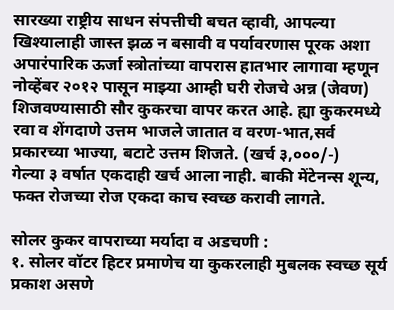सारख्या राष्ट्रीय साधन संपत्तीची बचत व्हावी, आपल्या खिश्यालाही जास्त झळ न बसावी व पर्यावरणास पूरक अशा अपारंपारिक ऊर्जा स्त्रोतांच्या वापरास हातभार लागावा म्हणून नोव्हेंबर २०१२ पासून माझ्या आम्ही घरी रोजचे अन्न (जेवण) शिजवण्यासाठी सौर कुकरचा वापर करत आहे. ह्या कुकरमध्ये रवा व शेंगदाणे उत्तम भाजले जातात व वरण-भात,सर्व प्रकारच्या भाज्या, बटाटे उत्तम शिजते. (खर्च ३,०००/-)
गेल्या ३ वर्षात एकदाही खर्च आला नाही. बाकी मेंटेनन्स शून्य, फक्त रोजच्या रोज एकदा काच स्वच्छ करावी लागते.

सोलर कुकर वापराच्या मर्यादा व अडचणी :
१. सोलर वॉटर हिटर प्रमाणेच या कुकरलाही मुबलक स्वच्छ सूर्य प्रकाश असणे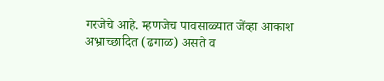गरजेचे आहे. म्हणजेच पावसाळ्यात जेंव्हा आकाश अभ्राच्छादित (ढगाळ) असते व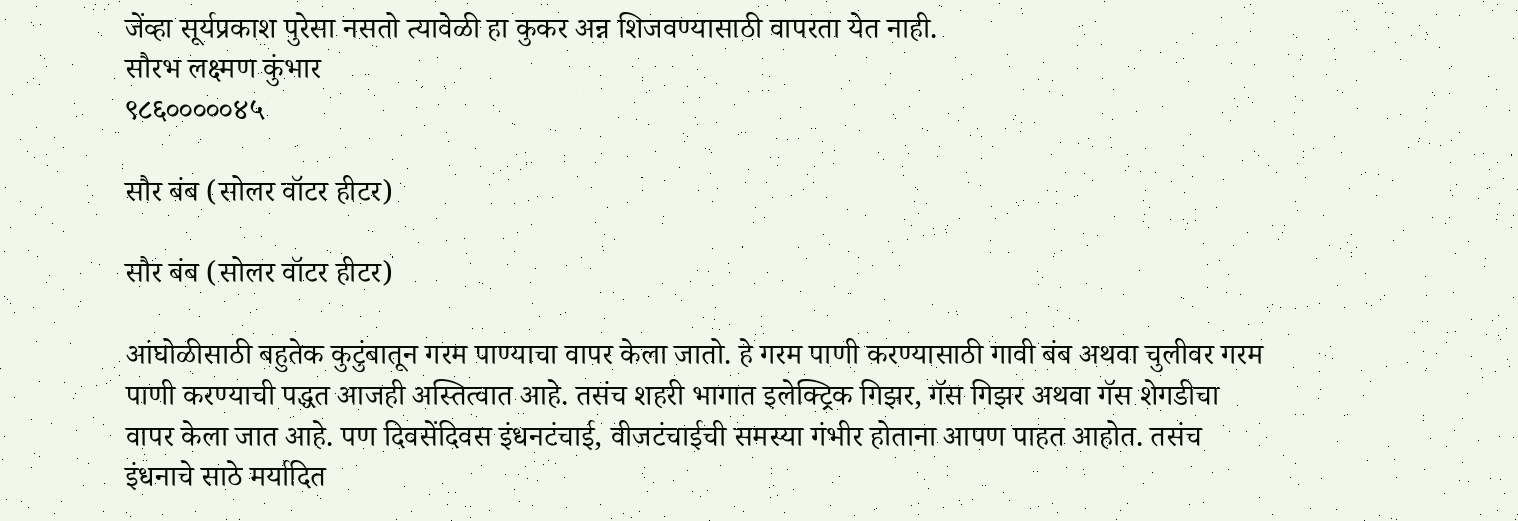जेंव्हा सूर्यप्रकाश पुरेसा नसतो त्यावेळी हा कुकर अन्न शिजवण्यासाठी वापरता येत नाही.
सौरभ लक्ष्मण कुंभार
९८६०००००४५

सौर बंब (सोलर वॉटर हीटर)

सौर बंब (सोलर वॉटर हीटर)

आंघोळीसाठी बहुतेक कुटुंबातून गरम पाण्याचा वापर केला जातो. हे गरम पाणी करण्यासाठी गावी बंब अथवा चुलीवर गरम पाणी करण्याची पद्धत आजही अस्तित्वात आहे. तसंच शहरी भागात इलेक्ट्रिक गिझर, गॅस गिझर अथवा गॅस शेगडीचा वापर केला जात आहे. पण दिवसेंदिवस इंधनटंचाई, वीजटंचाईची समस्या गंभीर होताना आपण पाहत आहोत. तसंच इंधनाचे साठे मर्यादित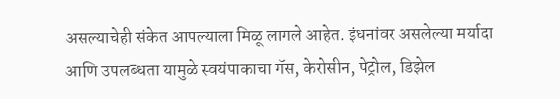असल्याचेही संकेत आपल्याला मिळू लागले आहेत. इंधनांवर असलेल्या मर्यादा आणि उपलब्धता यामुळे स्वयंपाकाचा गॅस, केरोसीन, पेट्रोल, डिझेल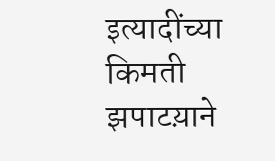इत्यादींच्या किमती झपाटय़ाने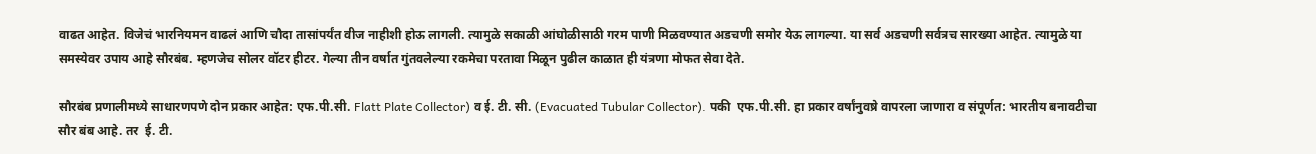वाढत आहेत. विजेचं भारनियमन वाढलं आणि चौदा तासांपर्यंत वीज नाहीशी होऊ लागली. त्यामुळे सकाळी आंघोळीसाठी गरम पाणी मिळवण्यात अडचणी समोर येऊ लागल्या. या सर्व अडचणी सर्वत्रच सारख्या आहेत. त्यामुळे या समस्येवर उपाय आहे सौरबंब. म्हणजेच सोलर वॉटर हीटर. गेल्या तीन वर्षात गुंतवलेल्या रकमेचा परतावा मिळून पुढील काळात ही यंत्रणा मोफत सेवा देते.

सौरबंब प्रणालीमध्ये साधारणपणे दोन प्रकार आहेत: एफ.पी.सी. Flatt Plate Collector) व ई. टी. सी. (Evacuated Tubular Collector). पकी  एफ.पी.सी. हा प्रकार वर्षांनुवष्रे वापरला जाणारा व संपूर्णत: भारतीय बनावटीचा सौर बंब आहे. तर  ई. टी.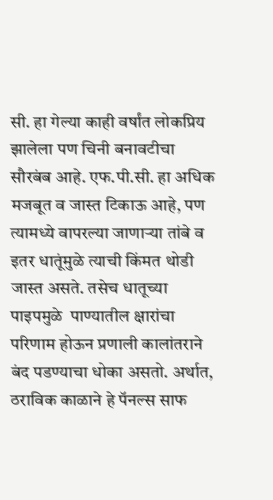सी. हा गेल्या काही वर्षांत लोकप्रिय झालेला पण चिनी बनावटीचा सौरबंब आहे. एफ.पी.सी. हा अधिक मजबूत व जास्त टिकाऊ आहे, पण त्यामध्ये वापरल्या जाणाऱ्या तांबे व इतर धातूंमुळे त्याची किंमत थोडी जास्त असते. तसेच धातूच्या पाइपमुळे  पाण्यातील क्षारांचा परिणाम होऊन प्रणाली कालांतराने बंद पडण्याचा धोका असतो. अर्थात, ठराविक काळाने हे पॅनल्स साफ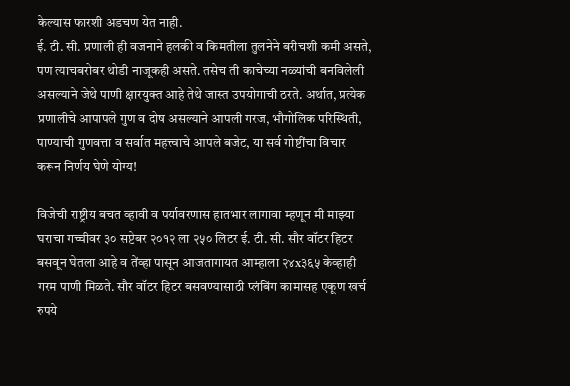केल्यास फारशी अडचण येत नाही.
ई. टी. सी. प्रणाली ही वजनाने हलकी व किमतीला तुलनेने बरीचशी कमी असते, पण त्याचबरोबर थोडी नाजूकही असते. तसेच ती काचेच्या नळ्यांची बनविलेली असल्याने जेथे पाणी क्षारयुक्त आहे तेथे जास्त उपयोगाची ठरते. अर्थात, प्रत्येक प्रणालीचे आपापले गुण व दोष असल्याने आपली गरज, भौगोलिक परिस्थिती, पाण्याची गुणवत्ता व सर्वात महत्त्वाचे आपले बजेट, या सर्व गोष्टींचा विचार करून निर्णय घेणे योग्य!

विजेची राष्ट्रीय बचत व्हावी व पर्यावरणास हातभार लागावा म्हणून मी माझ्या घराचा गच्चीवर ३० सप्टेबर २०१२ ला २५० लिटर ई. टी. सी. सौर वॉटर हिटर बसवून घेतला आहे व तेंव्हा पासून आजतागायत आम्हाला २४x३६५ केव्हाही गरम पाणी मिळते. सौर वॉटर हिटर बसवण्यासाठी प्लंबिंग कामासह एकूण खर्च रुपये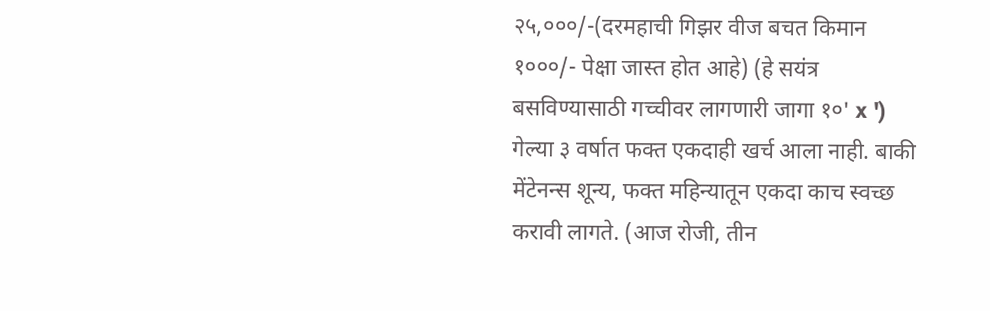२५,०००/-(दरमहाची गिझर वीज बचत किमान १०००/- पेक्षा जास्त होत आहे) (हे सयंत्र बसविण्यासाठी गच्चीवर लागणारी जागा १०' x ') गेल्या ३ वर्षात फक्त एकदाही खर्च आला नाही. बाकी मेंटेनन्स शून्य, फक्त महिन्यातून एकदा काच स्वच्छ करावी लागते. (आज रोजी, तीन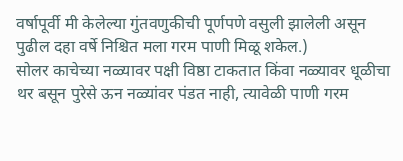वर्षापूर्वी मी केलेल्या गुंतवणुकीची पूर्णपणे वसुली झालेली असून पुढील दहा वर्षे निश्चित मला गरम पाणी मिळू शकेल.)
सोलर काचेच्या नळ्यावर पक्षी विष्ठा टाकतात किंवा नळ्यावर धूळीचा थर बसून पुरेसे ऊन नळ्यांवर पंडत नाही, त्यावेळी पाणी गरम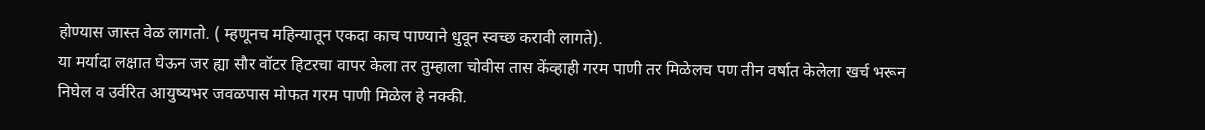होण्यास जास्त वेळ लागतो. ( म्हणूनच महिन्यातून एकदा काच पाण्याने धुवून स्वच्छ करावी लागते).
या मर्यादा लक्षात घेऊन जर ह्या सौर वॉटर हिटरचा वापर केला तर तुम्हाला चोवीस तास केंव्हाही गरम पाणी तर मिळेलच पण तीन वर्षात केलेला खर्च भरून निघेल व उर्वरित आयुष्यभर जवळपास मोफत गरम पाणी मिळेल हे नक्की.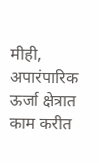मीही, अपारंपारिक ऊर्जा क्षेत्रात काम करीत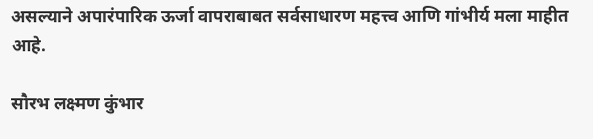असल्याने अपारंपारिक ऊर्जा वापराबाबत सर्वसाधारण महत्त्व आणि गांभीर्य मला माहीत आहे.

सौरभ लक्ष्मण कुंभार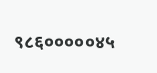९८६०००००४५